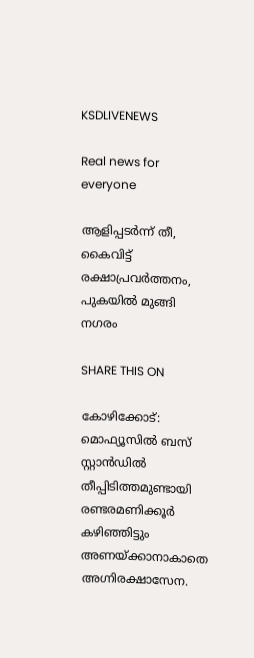KSDLIVENEWS

Real news for everyone

ആളിപ്പടർന്ന് തീ, കൈവിട്ട് രക്ഷാപ്രവർത്തനം, പുകയിൽ മുങ്ങി നഗരം

SHARE THIS ON

കോഴിക്കോട്: മൊഫ്യൂസിൽ ബസ് സ്റ്റാൻഡിൽ തീപ്പിടിത്തമുണ്ടായി രണ്ടരമണിക്കൂര്‍ കഴിഞ്ഞിട്ടും അണയ്ക്കാനാകാതെ അഗ്നിരക്ഷാസേന.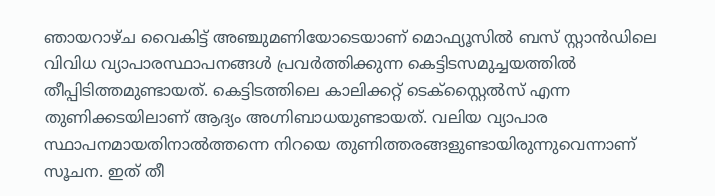ഞായറാഴ്ച വൈകിട്ട് അഞ്ചുമണിയോടെയാണ് മൊഫ്യൂസില്‍ ബസ് സ്റ്റാന്‍ഡിലെ വിവിധ വ്യാപാരസ്ഥാപനങ്ങള്‍ പ്രവര്‍ത്തിക്കുന്ന കെട്ടിടസമുച്ചയത്തില്‍ തീപ്പിടിത്തമുണ്ടായത്. കെട്ടിടത്തിലെ കാലിക്കറ്റ് ടെക്‌സ്റ്റൈല്‍സ് എന്ന തുണിക്കടയിലാണ് ആദ്യം അഗ്നിബാധയുണ്ടായത്. വലിയ വ്യാപാര സ്ഥാപനമായതിനാല്‍ത്തന്നെ നിറയെ തുണിത്തരങ്ങളുണ്ടായിരുന്നുവെന്നാണ് സൂചന. ഇത് തീ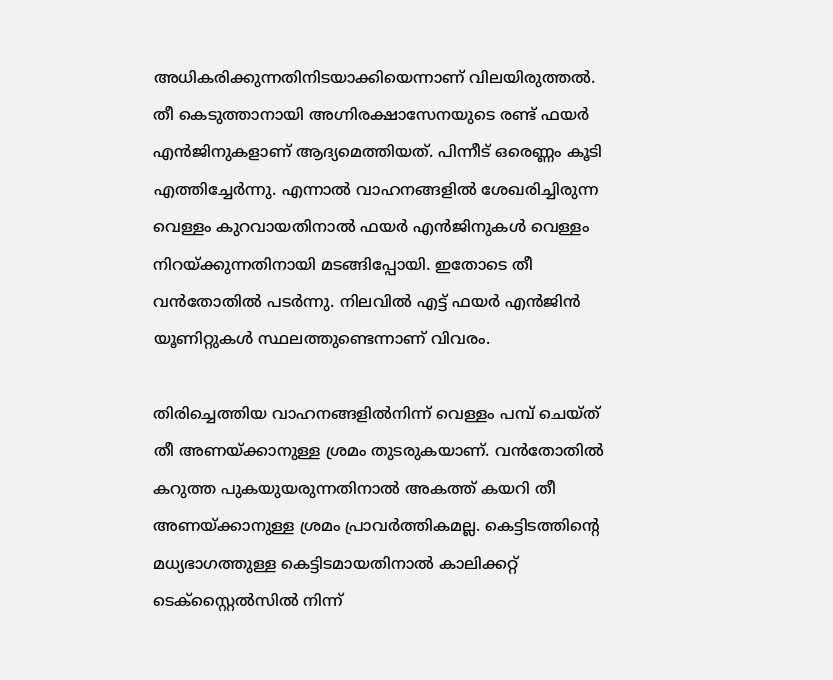അധികരിക്കുന്നതിനിടയാക്കിയെന്നാണ് വിലയിരുത്തല്‍. തീ കെടുത്താനായി അഗ്നിരക്ഷാസേനയുടെ രണ്ട് ഫയര്‍ എന്‍ജിനുകളാണ് ആദ്യമെത്തിയത്. പിന്നീട് ഒരെണ്ണം കൂടി എത്തിച്ചേര്‍ന്നു. എന്നാല്‍ വാഹനങ്ങളില്‍ ശേഖരിച്ചിരുന്ന വെള്ളം കുറവായതിനാല്‍ ഫയര്‍ എന്‍ജിനുകള്‍ വെള്ളം നിറയ്ക്കുന്നതിനായി മടങ്ങിപ്പോയി. ഇതോടെ തീ വന്‍തോതില്‍ പടര്‍ന്നു. നിലവില്‍ എട്ട് ഫയര്‍ എന്‍ജിന്‍ യൂണിറ്റുകള്‍ സ്ഥലത്തുണ്ടെന്നാണ് വിവരം.

തിരിച്ചെത്തിയ വാഹനങ്ങളില്‍നിന്ന് വെള്ളം പമ്പ് ചെയ്ത് തീ അണയ്ക്കാനുള്ള ശ്രമം തുടരുകയാണ്. വന്‍തോതില്‍ കറുത്ത പുകയുയരുന്നതിനാല്‍ അകത്ത് കയറി തീ അണയ്ക്കാനുള്ള ശ്രമം പ്രാവര്‍ത്തികമല്ല. കെട്ടിടത്തിന്റെ മധ്യഭാഗത്തുള്ള കെട്ടിടമായതിനാല്‍ കാലിക്കറ്റ് ടെക്‌സ്റ്റൈല്‍സില്‍ നിന്ന്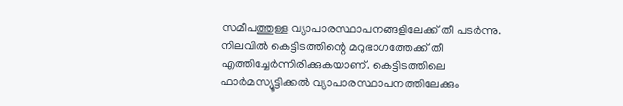സമീപത്തുള്ള വ്യാപാരസ്ഥാപനങ്ങളിലേക്ക് തീ പടര്‍ന്നു. നിലവില്‍ കെട്ടിടത്തിന്റെ മറുഭാഗത്തേക്ക് തീ എത്തിച്ചേര്‍ന്നിരിക്കുകയാണ്. കെട്ടിടത്തിലെ ഫാര്‍മസ്യൂട്ടിക്കല്‍ വ്യാപാരസ്ഥാപനത്തിലേക്കും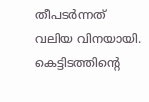തീപടര്‍ന്നത് വലിയ വിനയായി. കെട്ടിടത്തിന്റെ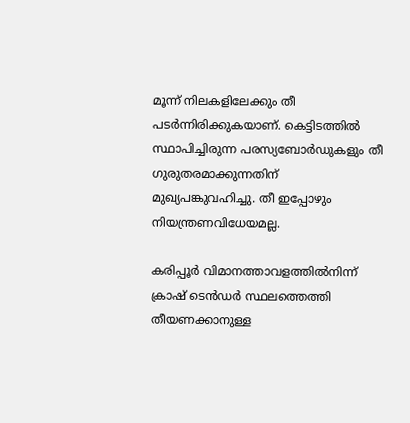മൂന്ന് നിലകളിലേക്കും തീ പടര്‍ന്നിരിക്കുകയാണ്. കെട്ടിടത്തില്‍ സ്ഥാപിച്ചിരുന്ന പരസ്യബോര്‍ഡുകളും തീ ഗുരുതരമാക്കുന്നതിന് മുഖ്യപങ്കുവഹിച്ചു. തീ ഇപ്പോഴും നിയന്ത്രണവിധേയമല്ല.

കരിപ്പൂര്‍ വിമാനത്താവളത്തില്‍നിന്ന് ക്രാഷ് ടെന്‍ഡര്‍ സ്ഥലത്തെത്തി തീയണക്കാനുള്ള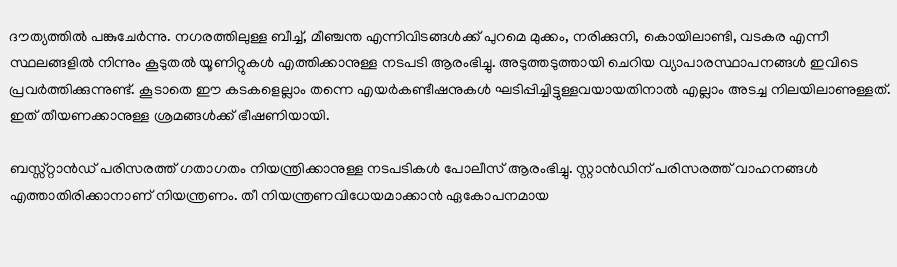ദൗത്യത്തില്‍ പങ്കുചേര്‍ന്നു. നഗരത്തിലുള്ള ബീച്ച്, മീഞ്ചന്ത എന്നിവിടങ്ങൾക്ക് പുറമെ മുക്കം, നരിക്കുനി, കൊയിലാണ്ടി, വടകര എന്നീ സ്ഥലങ്ങളില്‍ നിന്നും കൂടുതല്‍ യൂണിറ്റുകള്‍ എത്തിക്കാനുള്ള നടപടി ആരംഭിച്ചു. അടുത്തടുത്തായി ചെറിയ വ്യാപാരസ്ഥാപനങ്ങള്‍ ഇവിടെ പ്രവര്‍ത്തിക്കുന്നുണ്ട്. കൂടാതെ ഈ കടകളെല്ലാം തന്നെ എയര്‍കണ്ടീഷനുകള്‍ ഘടിപ്പിച്ചിട്ടുള്ളവയായതിനാല്‍ എല്ലാം അടച്ച നിലയിലാണുള്ളത്. ഇത് തീയണക്കാനുള്ള ശ്രമങ്ങള്‍ക്ക് ഭീഷണിയായി.

ബസ്സ്റ്റാന്‍ഡ് പരിസരത്ത് ഗതാഗതം നിയന്ത്രിക്കാനുള്ള നടപടികള്‍ പോലീസ് ആരംഭിച്ചു. സ്റ്റാന്‍ഡിന് പരിസരത്ത് വാഹനങ്ങള്‍ എത്താതിരിക്കാനാണ് നിയന്ത്രണം. തീ നിയന്ത്രണവിധേയമാക്കാന്‍ ഏകോപനമായ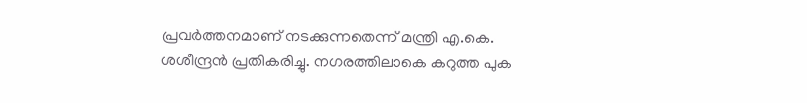പ്രവര്‍ത്തനമാണ് നടക്കുന്നതെന്ന് മന്ത്രി എ.കെ. ശശീന്ദ്രന്‍ പ്രതികരിച്ചു. നഗരത്തിലാകെ കറുത്ത പുക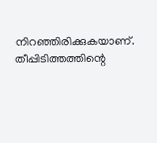നിറഞ്ഞിരിക്കുകയാണ്. തീപ്പിടിത്തത്തിന്റെ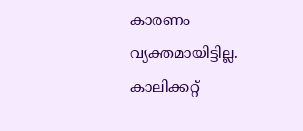കാരണം വ്യക്തമായിട്ടില്ല. കാലിക്കറ്റ്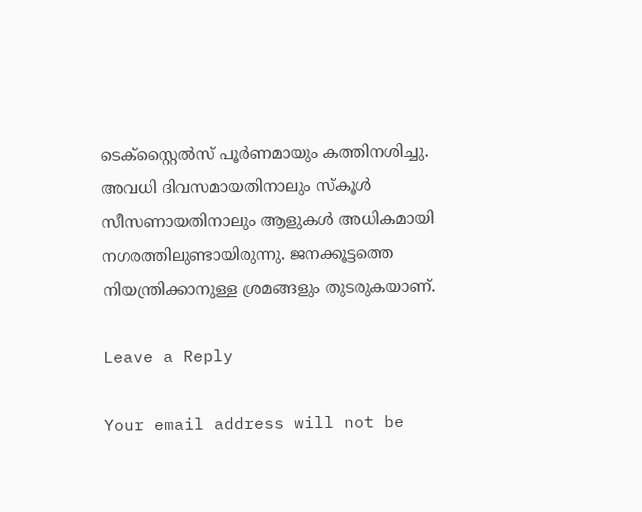ടെക്‌സ്റ്റൈല്‍സ് പൂര്‍ണമായും കത്തിനശിച്ചു. അവധി ദിവസമായതിനാലും സ്‌കൂള്‍ സീസണായതിനാലും ആളുകള്‍ അധികമായി നഗരത്തിലുണ്ടായിരുന്നു. ജനക്കൂട്ടത്തെ നിയന്ത്രിക്കാനുള്ള ശ്രമങ്ങളും തുടരുകയാണ്.

Leave a Reply

Your email address will not be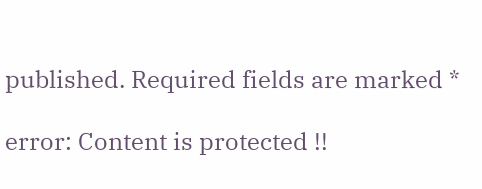published. Required fields are marked *

error: Content is protected !!